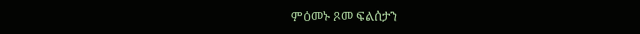ምዕመኑ ጾመ ፍልሰታን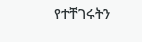የተቸገሩትን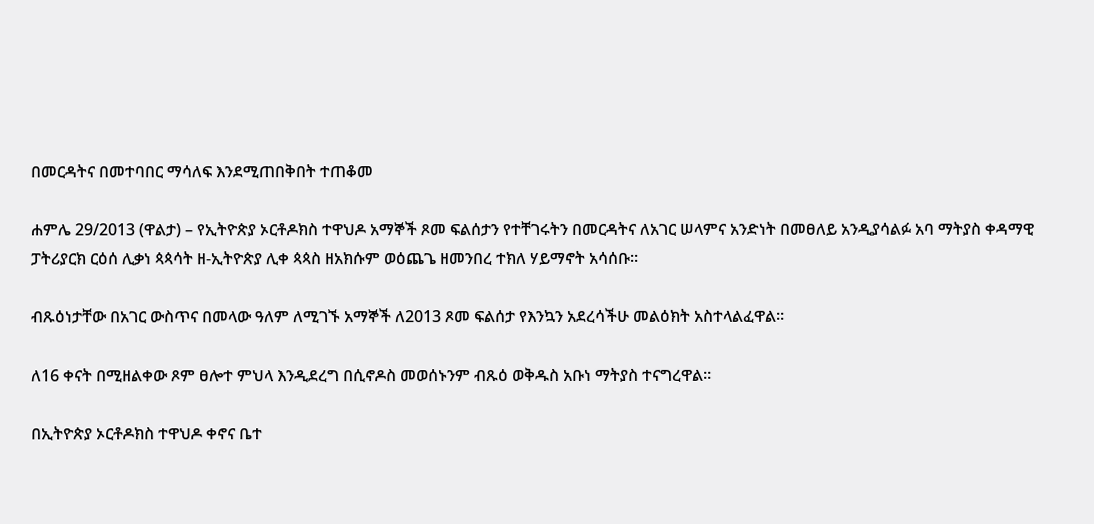በመርዳትና በመተባበር ማሳለፍ እንደሚጠበቅበት ተጠቆመ

ሐምሌ 29/2013 (ዋልታ) – የኢትዮጵያ ኦርቶዶክስ ተዋህዶ አማኞች ጾመ ፍልሰታን የተቸገሩትን በመርዳትና ለአገር ሠላምና አንድነት በመፀለይ አንዲያሳልፉ አባ ማትያስ ቀዳማዊ ፓትሪያርክ ርዕሰ ሊቃነ ጳጳሳት ዘ-ኢትዮጵያ ሊቀ ጳጳስ ዘአክሱም ወዕጨጌ ዘመንበረ ተክለ ሃይማኖት አሳሰቡ።

ብጹዕነታቸው በአገር ውስጥና በመላው ዓለም ለሚገኙ አማኞች ለ2013 ጾመ ፍልሰታ የእንኳን አደረሳችሁ መልዕክት አስተላልፈዋል።

ለ16 ቀናት በሚዘልቀው ጾም ፀሎተ ምህላ እንዲደረግ በሲኖዶስ መወሰኑንም ብጹዕ ወቅዱስ አቡነ ማትያስ ተናግረዋል።

በኢትዮጵያ ኦርቶዶክስ ተዋህዶ ቀኖና ቤተ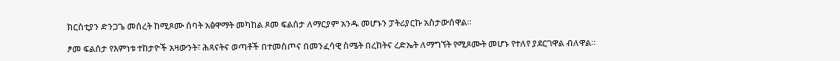ክርስቲያን ድንጋጌ መሰረት ከሚጾሙ ሰባት አፅዋማት መካከል ጾመ ፍልሰታ ለማርያም አንዱ መሆኑን ፓትሪያርኩ አስታውሰዋል።

ፆመ ፍልሰታ የእምነቱ ተከታዮች አዛውንት፣ ሕጻናትና ወጣቶች በተመስጦና በመንፈሳዊ ስሜት በረከትና ረድኤት ለማግኘት የሚጾሙት መሆኑ የተለየ ያደርገዋል ብለዋል።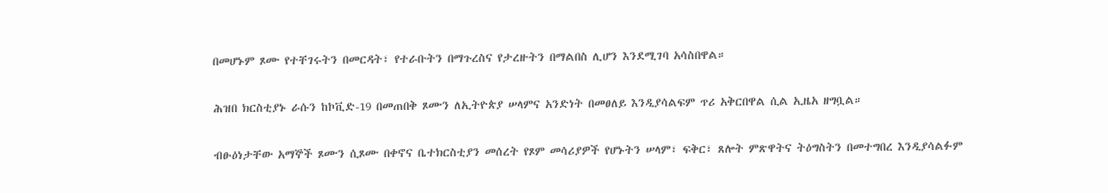በመሆኑም ጾሙ የተቸገሩትን በመርዳት፣ የተራቡትን በማጉረስና የታረዙትን በማልበስ ሊሆን እንደሚገባ አሳስበዋል።

ሕዝበ ክርስቲያኑ ራሱን ከኮቪድ-19 በመጠበቅ ጾሙን ለኢትዮጵያ ሠላምና አንድነት በመፀለይ እንዲያሳልፍም ጥሪ አቅርበዋል ሲል ኢዜአ ዘግቧል።

ብፁዕነታቸው አማኞች ጾሙን ሲጾሙ በቀኖና ቤተክርስቲያን መሰረት የጾም መሳሪያዎች የሆኑትን ሠላም፣ ፍቅር፣ ጸሎት ምጽዋትና ትዕግስትን በመተግበረ እንዲያሳልፉም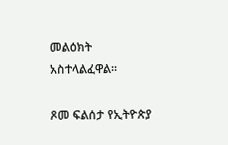መልዕክት አስተላልፈዋል።

ጾመ ፍልሰታ የኢትዮጵያ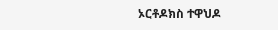ኦርቶዶክስ ተዋህዶ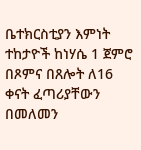ቤተክርስቲያን እምነት ተከታዮች ከነሃሴ 1 ጀምሮ በጾምና በጸሎት ለ16 ቀናት ፈጣሪያቸውን በመለመን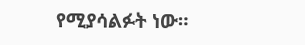የሚያሳልፉት ነው።